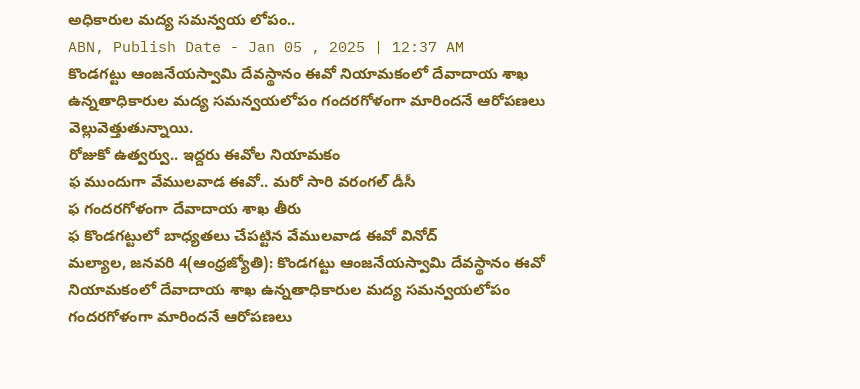అధికారుల మద్య సమన్వయ లోపం..
ABN, Publish Date - Jan 05 , 2025 | 12:37 AM
కొండగట్టు ఆంజనేయస్వామి దేవస్థానం ఈవో నియామకంలో దేవాదాయ శాఖ ఉన్నతాధికారుల మద్య సమన్వయలోపం గందరగోళంగా మారిందనే ఆరోపణలు వెల్లువెత్తుతున్నాయి.
రోజుకో ఉత్వర్వు.. ఇద్దరు ఈవోల నియామకం
ఫ ముందుగా వేములవాడ ఈవో.. మరో సారి వరంగల్ డీసీ
ఫ గందరగోళంగా దేవాదాయ శాఖ తీరు
ఫ కొండగట్టులో బాధ్యతలు చేపట్టిన వేములవాడ ఈవో వినోద్
మల్యాల, జనవరి 4(ఆంధ్రజ్యోతి): కొండగట్టు ఆంజనేయస్వామి దేవస్థానం ఈవో నియామకంలో దేవాదాయ శాఖ ఉన్నతాధికారుల మద్య సమన్వయలోపం గందరగోళంగా మారిందనే ఆరోపణలు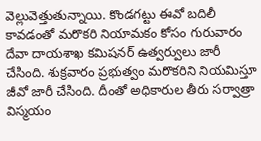వెల్లువెత్తుతున్నాయి. కొండగట్టు ఈవో బదిలీ కావడంతో మరొకరి నియామకం కోసం గురువారం దేవా దాయశాఖ కమిషనర్ ఉత్వర్వులు జారీ చేసింది. శుక్రవారం ప్రభుత్వం మరొకరిని నియమిస్తూ జీవో జారీ చేసింది. దీంతో అధికారుల తీరు సర్వాత్రా విస్మయం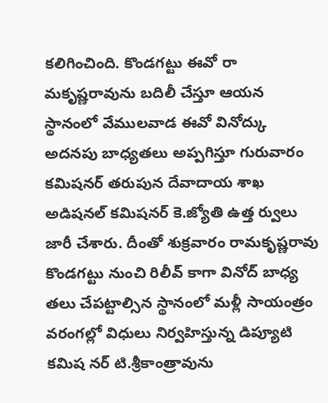కలిగించింది. కొండగట్టు ఈవో రా మకృష్ణరావును బదిలీ చేస్తూ ఆయన స్థానంలో వేములవాడ ఈవో వినోద్కు అదనపు బాధ్యతలు అప్పగిస్తూ గురువారం కమిషనర్ తరుపున దేవాదాయ శాఖ అడిషనల్ కమిషనర్ కె.జ్యోతి ఉత్త ర్వులు జారీ చేశారు. దీంతో శుక్రవారం రామకృష్ణరావు కొండగట్టు నుంచి రిలీవ్ కాగా వినోద్ బాధ్య తలు చేపట్టాల్సిన స్థానంలో మళ్లీ సాయంత్రం వరంగల్లో విధులు నిర్వహిస్తున్న డిప్యూటి కమిష నర్ టి.శ్రీకాంత్రావును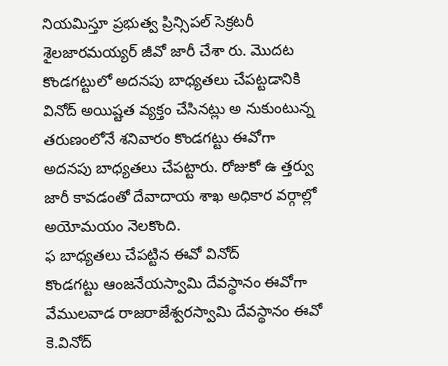నియమిస్తూ ప్రభుత్వ ప్రిన్సిపల్ సెక్రటరీ శైలజారమయ్యర్ జీవో జారీ చేశా రు. మొదట కొండగట్టులో అదనపు బాధ్యతలు చేపట్టడానికి వినోద్ అయిష్టత వ్యక్తం చేసినట్లు అ నుకుంటున్న తరుణంలోనే శనివారం కొండగట్టు ఈవోగా అదనపు బాధ్యతలు చేపట్టారు. రోజుకో ఉ త్తర్వు జారీ కావడంతో దేవాదాయ శాఖ అధికార వర్గాల్లో అయోమయం నెలకొంది.
ఫ బాధ్యతలు చేపట్టిన ఈవో వినోద్
కొండగట్టు ఆంజనేయస్వామి దేవస్థానం ఈవోగా వేములవాడ రాజరాజేశ్వరస్వామి దేవస్థానం ఈవో కె.వినోద్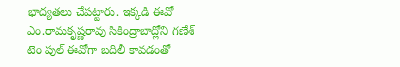భాద్యతలు చేపట్టారు. ఇక్కడి ఈవో ఎం.రామకృష్ణరావు సికింద్రాబాద్లోని గణేశ్ టెం పుల్ ఈవోగా బదిలీ కావడంతో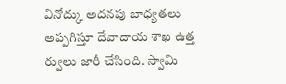వినోద్కు అదనపు బాధ్యతలు అప్పగిస్తూ దేవాదాయ శాఖ ఉత్త ర్వులు జారీ చేసింది. స్వామి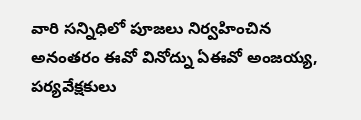వారి సన్నిధిలో పూజలు నిర్వహించిన అనంతరం ఈవో వినోద్ను ఏఈవో అంజయ్య, పర్యవేక్షకులు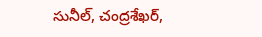సునీల్, చంద్రశేఖర్,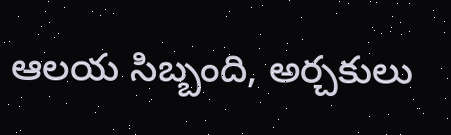ఆలయ సిబ్బంది, అర్చకులు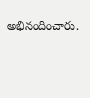అభినందించారు.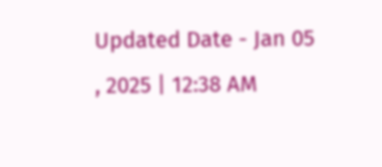Updated Date - Jan 05 , 2025 | 12:38 AM